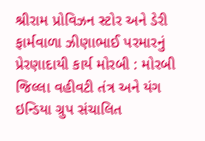શ્રીરામ પ્રોવિઝન સ્ટોર અને ડેરી ફાર્મવાળા ઝીણાભાઈ પરમારનું પ્રેરણાદાયી કાર્ય મોરબી : મોરબી જિલ્લા વહીવટી તંત્ર અને યંગ ઇન્ડિયા ગ્રુપ સંચાલિત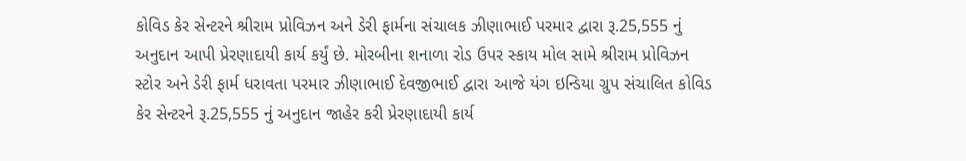કોવિડ કેર સેન્ટરને શ્રીરામ પ્રોવિઝન અને ડેરી ફાર્મના સંચાલક ઝીણાભાઈ પરમાર દ્વારા રૂ.25,555 નું અનુદાન આપી પ્રેરણાદાયી કાર્ય કર્યું છે. મોરબીના શનાળા રોડ ઉપર સ્કાય મોલ સામે શ્રીરામ પ્રોવિઝન સ્ટોર અને ડેરી ફાર્મ ધરાવતા પરમાર ઝીણાભાઈ દેવજીભાઈ દ્વારા આજે યંગ ઇન્ડિયા ગ્રુપ સંચાલિત કોવિડ કેર સેન્ટરને રૂ.25,555 નું અનુદાન જાહેર કરી પ્રેરણાદાયી કાર્ય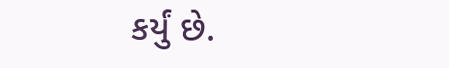કર્યું છે.